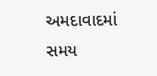અમદાવાદમાં સમય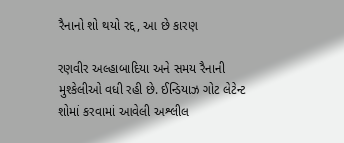રૈનાનો શો થયો રદ્દ, આ છે કારણ

રણવીર અલ્હાબાદિયા અને સમય રૈનાની મુશ્કેલીઓ વધી રહી છે. ઈન્ડિયાઝ ગોટ લેટેન્ટ શોમાં કરવામાં આવેલી અશ્લીલ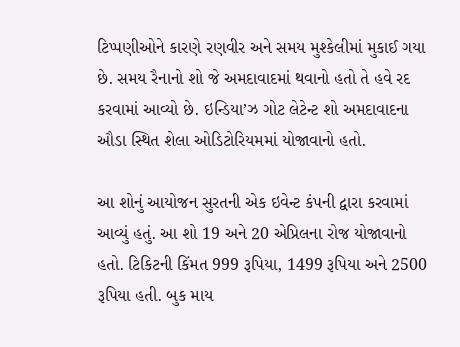ટિપ્પણીઓને કારણે રણવીર અને સમય મુશ્કેલીમાં મુકાઈ ગયા છે. સમય રૈનાનો શો જે અમદાવાદમાં થવાનો હતો તે હવે રદ કરવામાં આવ્યો છે. ઇન્ડિયા’ઝ ગોટ લેટેન્ટ શો અમદાવાદના ઔડા સ્થિત શેલા ઓડિટોરિયમમાં યોજાવાનો હતો.

આ શોનું આયોજન સુરતની એક ઇવેન્ટ કંપની દ્વારા કરવામાં આવ્યું હતું. આ શો 19 અને 20 એપ્રિલના રોજ યોજાવાનો હતો. ટિકિટની કિંમત 999 રૂપિયા, 1499 રૂપિયા અને 2500 રૂપિયા હતી. બુક માય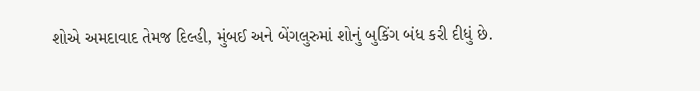શોએ અમદાવાદ તેમજ દિલ્હી, મુંબઈ અને બેંગલુરુમાં શોનું બુકિંગ બંધ કરી દીધું છે.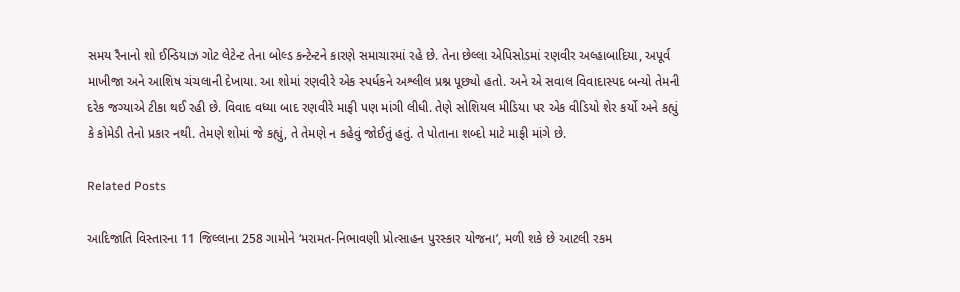સમય રૈનાનો શો ઈન્ડિયાઝ ગોટ લેટેન્ટ તેના બોલ્ડ કન્ટેન્ટને કારણે સમાચારમાં રહે છે. તેના છેલ્લા એપિસોડમાં રણવીર અલ્હાબાદિયા, અપૂર્વ માખીજા અને આશિષ ચંચલાની દેખાયા. આ શોમાં રણવીરે એક સ્પર્ધકને અશ્લીલ પ્રશ્ન પૂછ્યો હતો. અને એ સવાલ વિવાદાસ્પદ બન્યો તેમની દરેક જગ્યાએ ટીકા થઈ રહી છે. વિવાદ વધ્યા બાદ રણવીરે માફી પણ માંગી લીધી. તેણે સોશિયલ મીડિયા પર એક વીડિયો શેર કર્યો અને કહ્યું કે કોમેડી તેનો પ્રકાર નથી. તેમણે શોમાં જે કહ્યું, તે તેમણે ન કહેવું જોઈતું હતું. તે પોતાના શબ્દો માટે માફી માંગે છે.

Related Posts

આદિજાતિ વિસ્તારના 11 જિલ્લાના 258 ગામોને ‘મરામત-નિભાવણી પ્રોત્સાહન પુરસ્કાર યોજના’, મળી શકે છે આટલી રકમ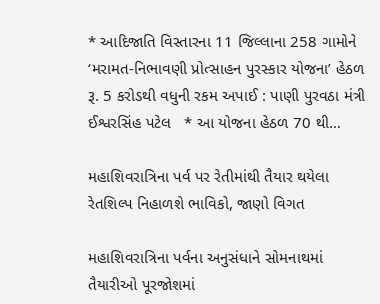* આદિજાતિ વિસ્તારના 11 જિલ્લાના 258 ગામોને ‘મરામત-નિભાવણી પ્રોત્સાહન પુરસ્કાર યોજના’ હેઠળ રૂ. 5 કરોડથી વધુની રકમ અપાઈ : પાણી પુરવઠા મંત્રી ઈશ્વરસિંહ પટેલ   * આ યોજના હેઠળ 70 થી…

મહાશિવરાત્રિના પર્વ પર રેતીમાંથી તૈયાર થયેલા રેતશિલ્પ નિહાળશે ભાવિકો, જાણો વિગત

મહાશિવરાત્રિના પર્વના અનુસંધાને સોમનાથમાં તૈયારીઓ પૂરજોશમાં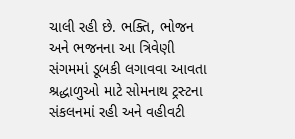ચાલી રહી છે. ભક્તિ, ભોજન અને ભજનના આ ત્રિવેણી સંગમમાં ડૂબકી લગાવવા આવતા શ્રદ્ધાળુઓ માટે સોમનાથ ટ્રસ્ટના સંકલનમાં રહી અને વહીવટી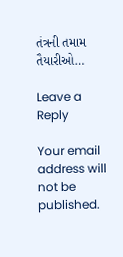તંત્રની તમામ તૈયારીઓ…

Leave a Reply

Your email address will not be published.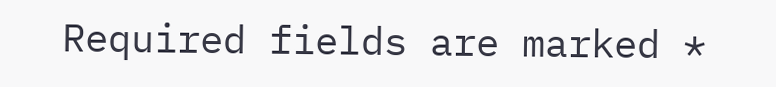Required fields are marked *